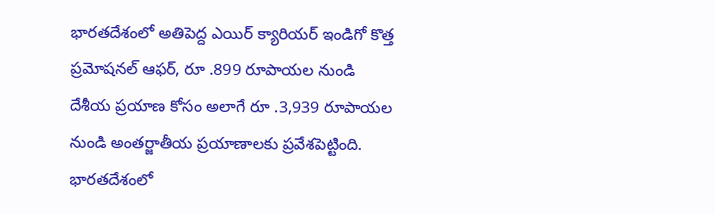భారతదేశంలో అతిపెద్ద ఎయిర్ క్యారియర్ ఇండిగో కొత్త ప్రమోషనల్ ఆఫర్, రూ .899 రూపాయల నుండి దేశీయ ప్రయాణ కోసం అలాగే రూ .3,939 రూపాయల నుండి అంతర్జాతీయ ప్రయాణాలకు ప్రవేశపెట్టింది.
భారతదేశంలో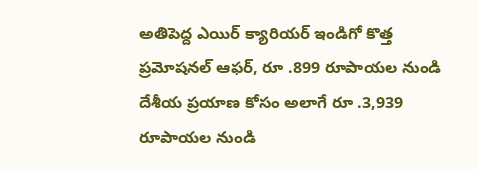అతిపెద్ద ఎయిర్ క్యారియర్ ఇండిగో కొత్త ప్రమోషనల్ ఆఫర్, రూ .899 రూపాయల నుండి దేశీయ ప్రయాణ కోసం అలాగే రూ .3,939 రూపాయల నుండి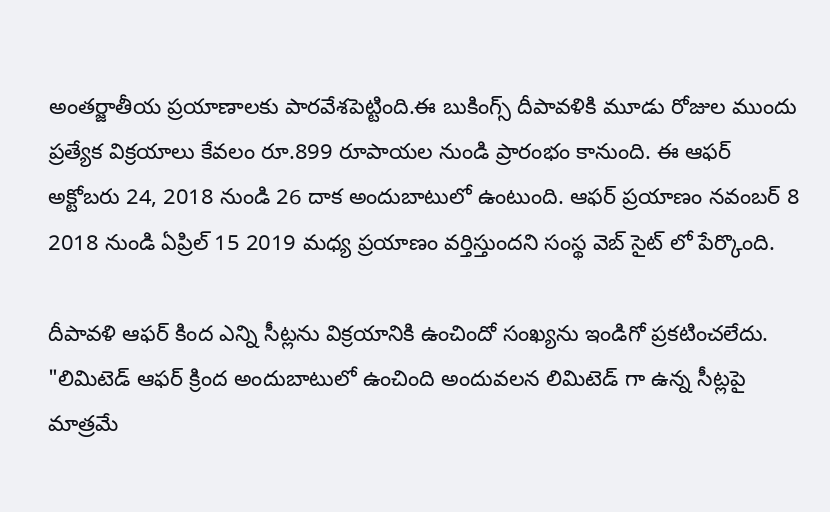అంతర్జాతీయ ప్రయాణాలకు పారవేశపెట్టింది.ఈ బుకింగ్స్ దీపావళికి మూడు రోజుల ముందు ప్రత్యేక విక్రయాలు కేవలం రూ.899 రూపాయల నుండి ప్రారంభం కానుంది. ఈ ఆఫర్ అక్టోబరు 24, 2018 నుండి 26 దాక అందుబాటులో ఉంటుంది. ఆఫర్ ప్రయాణం నవంబర్ 8 2018 నుండి ఏప్రిల్ 15 2019 మధ్య ప్రయాణం వర్తిస్తుందని సంస్థ వెబ్ సైట్ లో పేర్కొంది.

దీపావళి ఆఫర్ కింద ఎన్ని సీట్లను విక్రయానికి ఉంచిందో సంఖ్యను ఇండిగో ప్రకటించలేదు. "లిమిటెడ్ ఆఫర్ క్రింద అందుబాటులో ఉంచింది అందువలన లిమిటెడ్ గా ఉన్న సీట్లపై మాత్రమే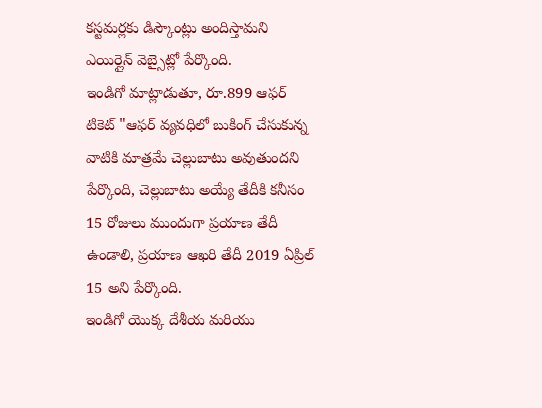కస్టమర్లకు డిస్కౌంట్లు అందిస్తామని ఎయిర్లైన్ వెబ్సైట్లో పేర్కొంది.
ఇండిగో మాట్లాడుతూ, రూ.899 ఆఫర్ టికెట్ "ఆఫర్ వ్యవధిలో బుకింగ్ చేసుకున్న వాటికి మాత్రమే చెల్లుబాటు అవుతుందని పేర్కొంది, చెల్లుబాటు అయ్యే తేదీకి కనీసం 15 రోజులు ముందుగా ప్రయాణ తేదీ ఉండాలి, ప్రయాణ ఆఖరి తేదీ 2019 ఏప్రిల్ 15 అని పేర్కొంది.
ఇండిగో యొక్క దేశీయ మరియు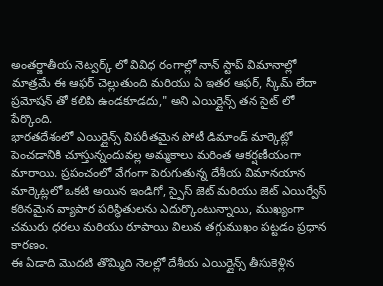అంతర్జాతీయ నెట్వర్క్ లో వివిధ రంగాల్లో నాన్ స్టాప్ విమానాల్లో మాత్రమే ఈ ఆఫర్ చెల్లుతుంది మరియు ఏ ఇతర ఆఫర్, స్కీమ్ లేదా ప్రమోషన్ తో కలిపి ఉండకూడదు," అని ఎయిర్లైన్స్ తన సైట్ లో పేర్కొంది.
భారతదేశంలో ఎయిర్లైన్స్ విపరీతమైన పోటీ డిమాండ్ మార్కెట్లో పెంచడానికి చూస్తున్నందువల్ల అమ్మకాలు మరింత ఆకర్షణీయంగా మారాయి. ప్రపంచంలో వేగంగా పెరుగుతున్న దేశీయ విమానయాన మార్కెట్లలో ఒకటి అయిన ఇండిగో, స్పైస్ జెట్ మరియు జెట్ ఎయిర్వేస్ కఠినమైన వ్యాపార పరిస్థితులను ఎదుర్కొంటున్నాయి, ముఖ్యంగా చమురు ధరలు మరియు రూపాయి విలువ తగ్గుముఖం పట్టడం ప్రధాన కారణం.
ఈ ఏడాది మొదటి తొమ్మిది నెలల్లో దేశీయ ఎయిర్లైన్స్ తీసుకెళ్లిన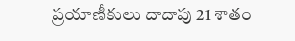ప్రయాణీకులు దాదాపు 21 శాతం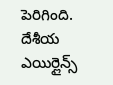పెరిగింది. దేశీయ ఎయిర్లైన్స్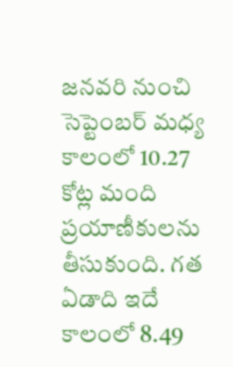జనవరి నుంచి సెప్టెంబర్ మధ్య కాలంలో 10.27 కోట్ల మంది ప్రయాణీకులను తీసుకుంది. గత ఏడాది ఇదే కాలంలో 8.49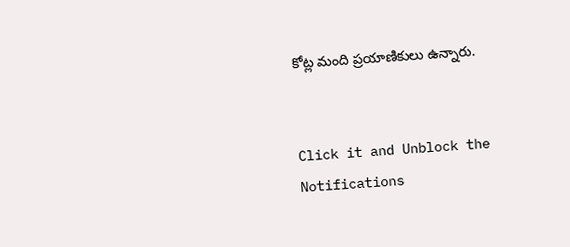కోట్ల మంది ప్రయాణికులు ఉన్నారు.


Click it and Unblock the Notifications